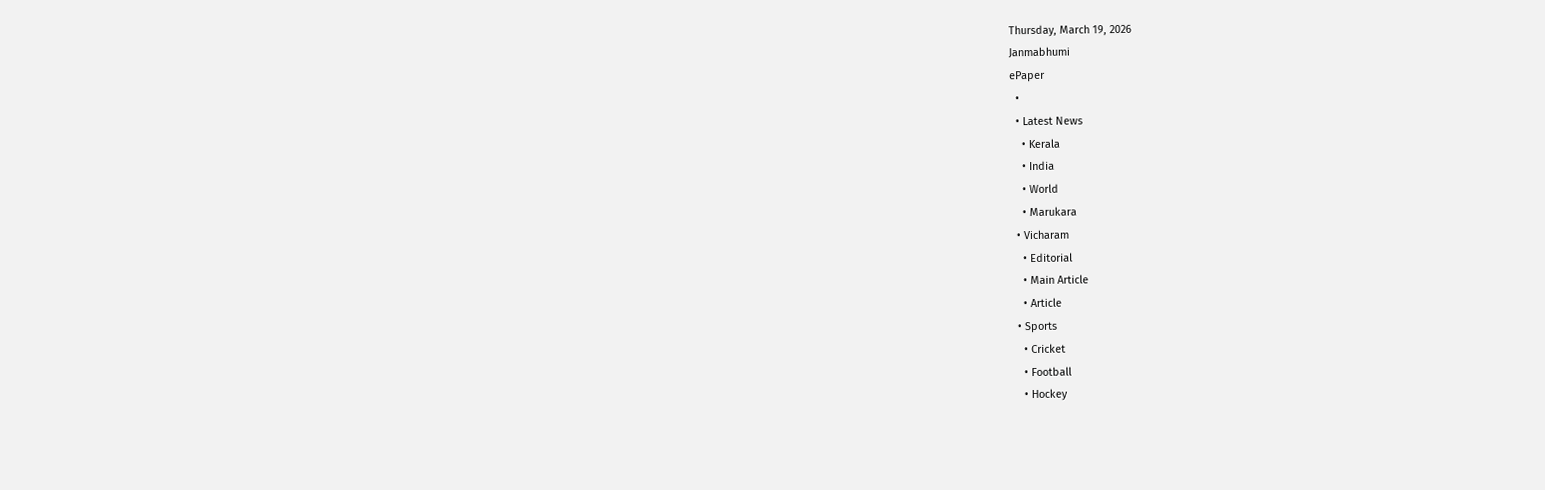Thursday, March 19, 2026
Janmabhumi
ePaper
  •
  • Latest News
    • Kerala
    • India
    • World
    • Marukara
  • Vicharam
    • Editorial
    • Main Article
    • Article
  • Sports
    • Cricket
    • Football
    • Hockey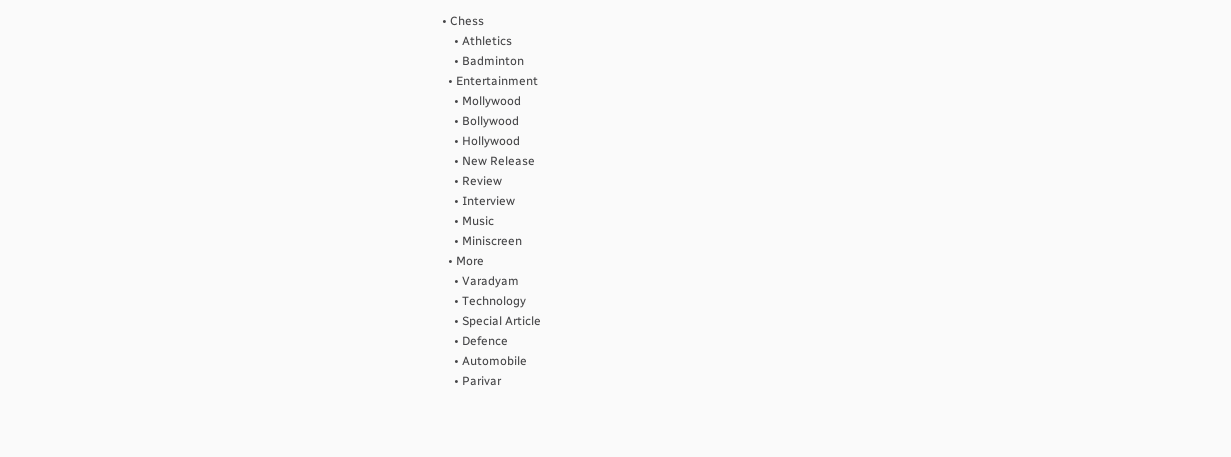• Chess
    • Athletics
    • Badminton
  • Entertainment
    • Mollywood
    • Bollywood
    • Hollywood
    • New Release
    • Review
    • Interview
    • Music
    • Miniscreen
  • More
    • Varadyam
    • Technology
    • Special Article
    • Defence
    • Automobile
    • Parivar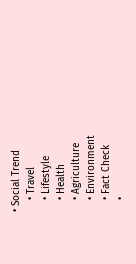• Social Trend
    • Travel
    • Lifestyle
    • Health
    • Agriculture
    • Environment
    • Fact Check
    •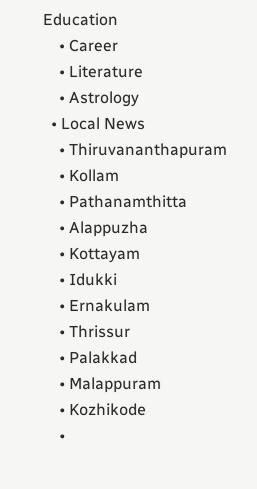Education
    • Career
    • Literature
    • Astrology
  • Local News
    • Thiruvananthapuram
    • Kollam
    • Pathanamthitta
    • Alappuzha
    • Kottayam
    • Idukki
    • Ernakulam
    • Thrissur
    • Palakkad
    • Malappuram
    • Kozhikode
    •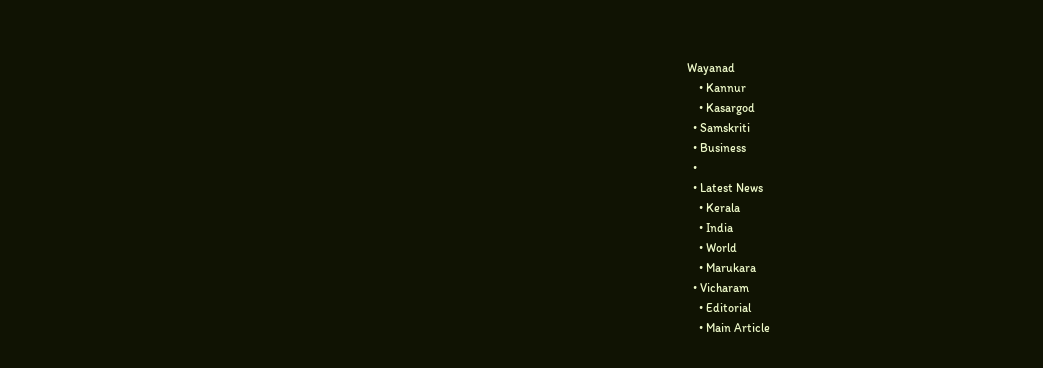Wayanad
    • Kannur
    • Kasargod
  • Samskriti
  • Business
  •
  • Latest News
    • Kerala
    • India
    • World
    • Marukara
  • Vicharam
    • Editorial
    • Main Article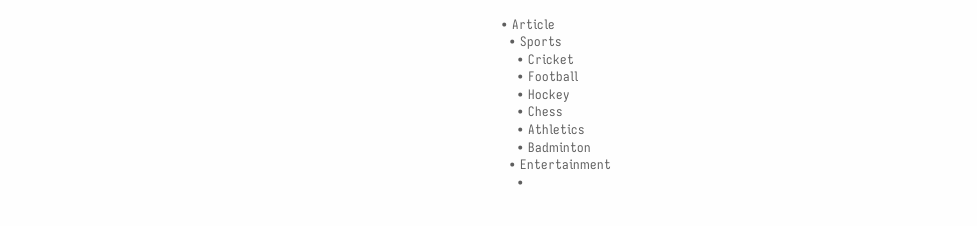• Article
  • Sports
    • Cricket
    • Football
    • Hockey
    • Chess
    • Athletics
    • Badminton
  • Entertainment
    •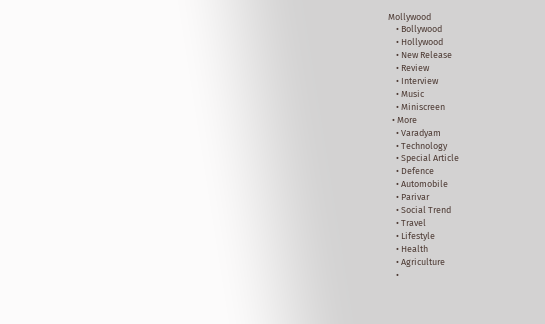Mollywood
    • Bollywood
    • Hollywood
    • New Release
    • Review
    • Interview
    • Music
    • Miniscreen
  • More
    • Varadyam
    • Technology
    • Special Article
    • Defence
    • Automobile
    • Parivar
    • Social Trend
    • Travel
    • Lifestyle
    • Health
    • Agriculture
    •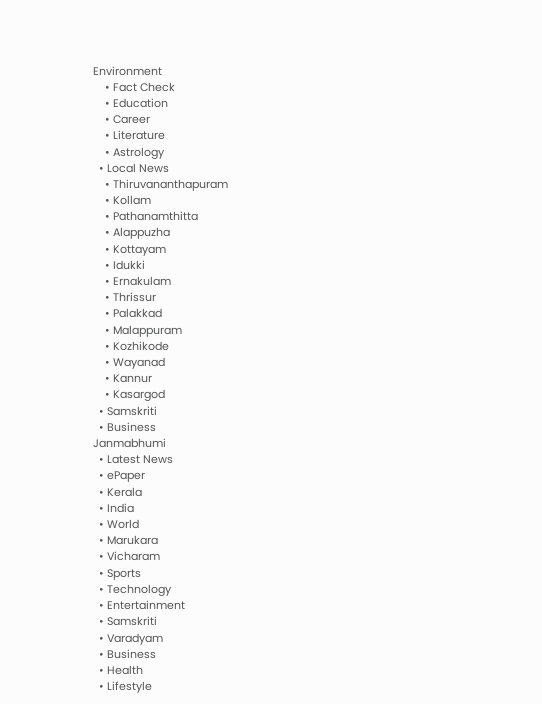Environment
    • Fact Check
    • Education
    • Career
    • Literature
    • Astrology
  • Local News
    • Thiruvananthapuram
    • Kollam
    • Pathanamthitta
    • Alappuzha
    • Kottayam
    • Idukki
    • Ernakulam
    • Thrissur
    • Palakkad
    • Malappuram
    • Kozhikode
    • Wayanad
    • Kannur
    • Kasargod
  • Samskriti
  • Business
Janmabhumi
  • Latest News
  • ePaper
  • Kerala
  • India
  • World
  • Marukara
  • Vicharam
  • Sports
  • Technology
  • Entertainment
  • Samskriti
  • Varadyam
  • Business
  • Health
  • Lifestyle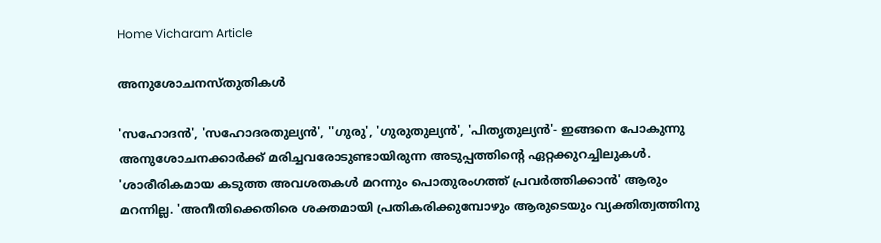Home Vicharam Article

അനുശോചനസ്തുതികള്‍

'സഹോദന്‍', 'സഹോദരതുല്യന്‍', ''ഗുരു', 'ഗുരുതുല്യന്‍', 'പിതൃതുല്യന്‍'- ഇങ്ങനെ പോകുന്നു അനുശോചനക്കാര്‍ക്ക് മരിച്ചവരോടുണ്ടായിരുന്ന അടുപ്പത്തിന്റെ ഏറ്റക്കുറച്ചിലുകള്‍. 'ശാരീരികമായ കടുത്ത അവശതകള്‍ മറന്നും പൊതുരംഗത്ത് പ്രവര്‍ത്തിക്കാന്‍' ആരും മറന്നില്ല. 'അനീതിക്കെതിരെ ശക്തമായി പ്രതികരിക്കുമ്പോഴും ആരുടെയും വ്യക്തിത്വത്തിനു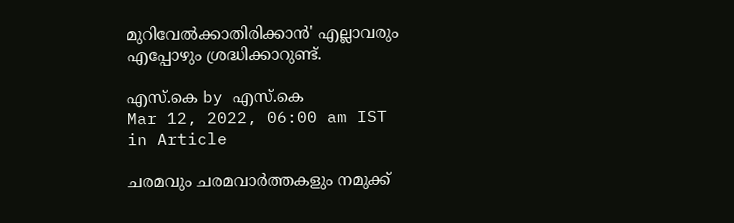മുറിവേല്‍ക്കാതിരിക്കാന്‍' എല്ലാവരും എപ്പോഴും ശ്രദ്ധിക്കാറുണ്ട്.

എസ്.കെ by എസ്.കെ
Mar 12, 2022, 06:00 am IST
in Article

ചരമവും ചരമവാര്‍ത്തകളും നമുക്ക്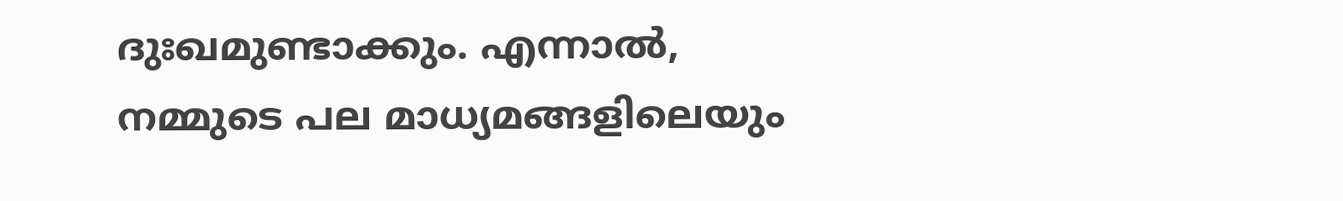ദുഃഖമുണ്ടാക്കും. എന്നാല്‍, നമ്മുടെ പല മാധ്യമങ്ങളിലെയും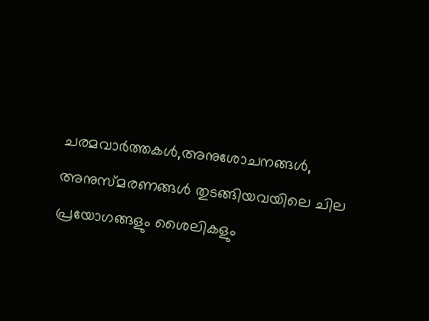ചരമവാര്‍ത്തകള്‍,അനുശോചനങ്ങള്‍, അനുസ്മരണങ്ങള്‍ തുടങ്ങിയവയിലെ ചില പ്രയോഗങ്ങളും ശൈലികളും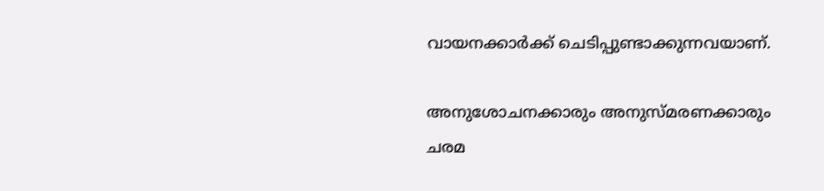വായനക്കാര്‍ക്ക് ചെടിപ്പുണ്ടാക്കുന്നവയാണ്.

അനുശോചനക്കാരും അനുസ്മരണക്കാരും ചരമ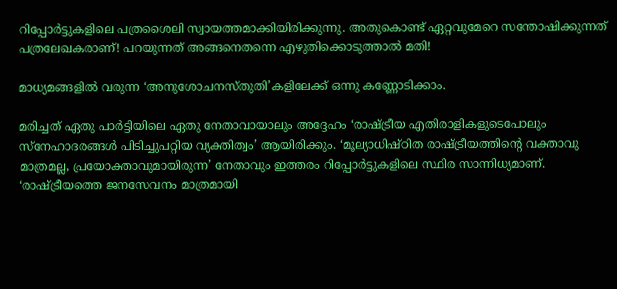റിപ്പോര്‍ട്ടുകളിലെ പത്രശൈലി സ്വായത്തമാക്കിയിരിക്കുന്നു. അതുകൊണ്ട് ഏറ്റവുമേറെ സന്തോഷിക്കുന്നത് പത്രലേഖകരാണ്! പറയുന്നത് അങ്ങനെതന്നെ എഴുതിക്കൊടുത്താല്‍ മതി!

മാധ്യമങ്ങളില്‍ വരുന്ന ‘അനുശോചനസ്തുതി’കളിലേക്ക് ഒന്നു കണ്ണോടിക്കാം.

മരിച്ചത് ഏതു പാര്‍ട്ടിയിലെ ഏതു നേതാവായാലും അദ്ദേഹം ‘രാഷ്‌ട്രീയ എതിരാളികളുടെപോലും സ്നേഹാദരങ്ങള്‍ പിടിച്ചുപറ്റിയ വ്യക്തിത്വം’ ആയിരിക്കും. ‘മൂല്യാധിഷ്ഠിത രാഷ്‌ട്രീയത്തിന്റെ വക്താവു മാത്രമല്ല, പ്രയോക്താവുമായിരുന്ന’ നേതാവും ഇത്തരം റിപ്പോര്‍ട്ടുകളിലെ സ്ഥിര സാന്നിധ്യമാണ്. ‘രാഷ്‌ട്രീയത്തെ ജനസേവനം മാത്രമായി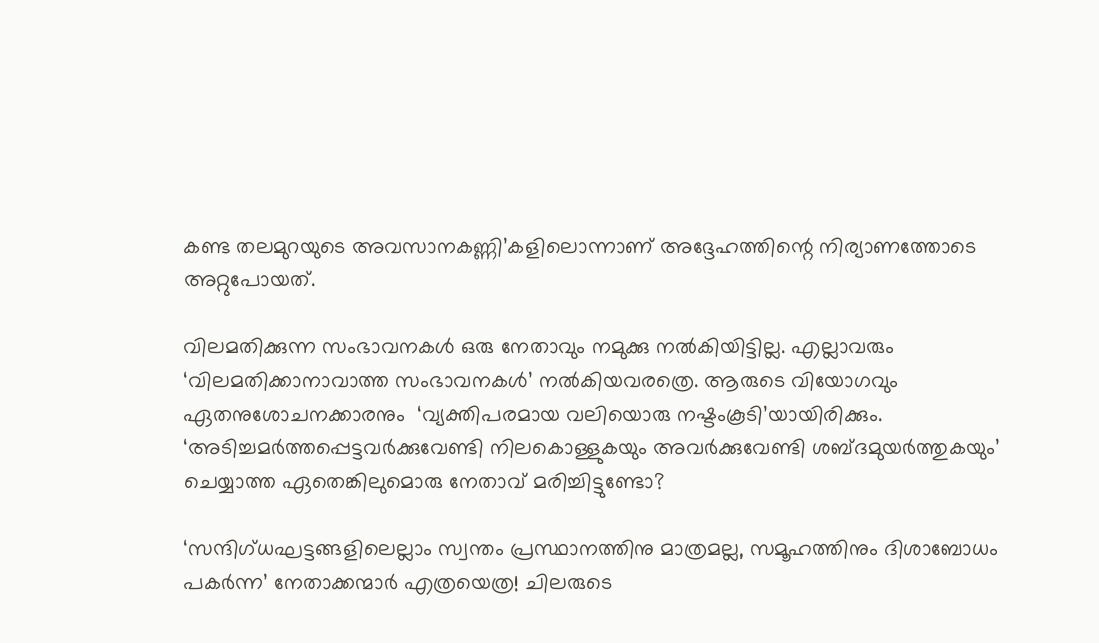കണ്ട തലമുറയുടെ അവസാനകണ്ണി’കളിലൊന്നാണ് അദ്ദേഹത്തിന്റെ നിര്യാണത്തോടെ അറ്റുപോയത്.

വിലമതിക്കുന്ന സംഭാവനകള്‍ ഒരു നേതാവും നമുക്കു നല്‍കിയിട്ടില്ല. എല്ലാവരും ‘വിലമതിക്കാനാവാത്ത സംഭാവനകള്‍’ നല്‍കിയവരത്രെ. ആരുടെ വിയോഗവും ഏതനുശോചനക്കാരനും  ‘വ്യക്തിപരമായ വലിയൊരു നഷ്ടംകൂടി’യായിരിക്കും. ‘അടിച്ചമര്‍ത്തപ്പെട്ടവര്‍ക്കുവേണ്ടി നിലകൊള്ളുകയും അവര്‍ക്കുവേണ്ടി ശബ്ദമുയര്‍ത്തുകയും’ ചെയ്യാത്ത ഏതെങ്കിലുമൊരു നേതാവ് മരിച്ചിട്ടുണ്ടോ?

‘സന്ദിഗ്ധഘട്ടങ്ങളിലെല്ലാം സ്വന്തം പ്രസ്ഥാനത്തിനു മാത്രമല്ല, സമൂഹത്തിനും ദിശാബോധം പകര്‍ന്ന’ നേതാക്കന്മാര്‍ എത്രയെത്ര! ചിലരുടെ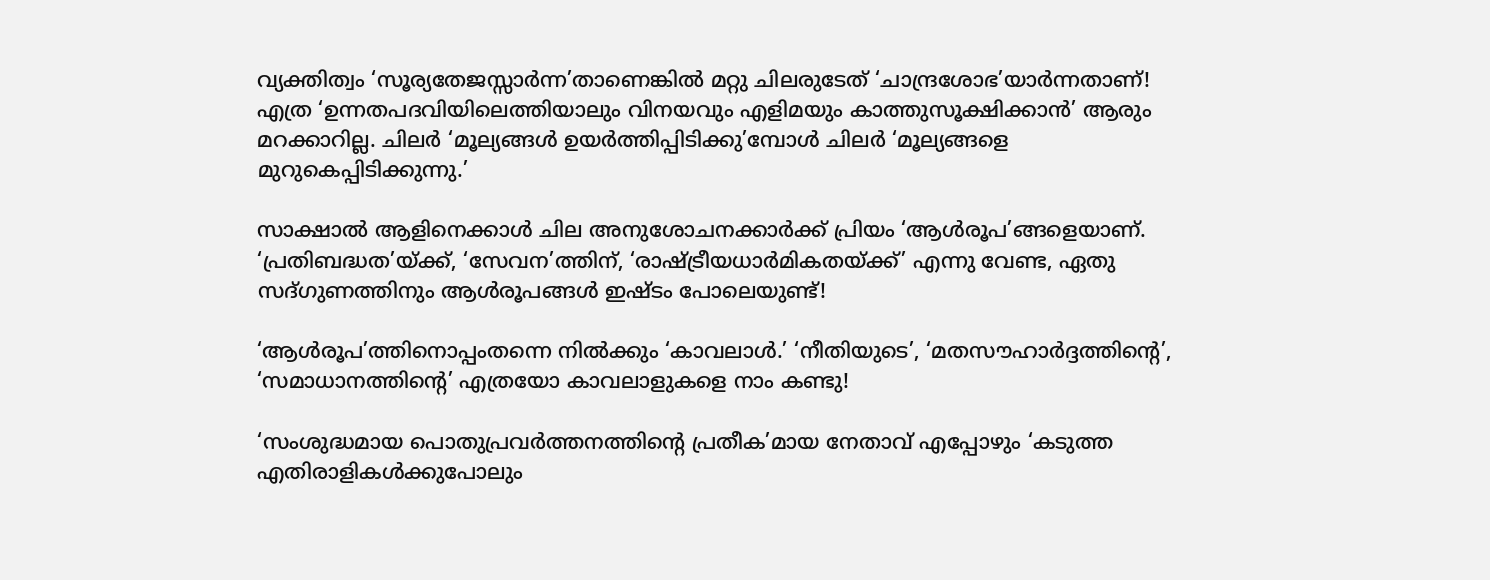വ്യക്തിത്വം ‘സൂര്യതേജസ്സാര്‍ന്ന’താണെങ്കില്‍ മറ്റു ചിലരുടേത് ‘ചാന്ദ്രശോഭ’യാര്‍ന്നതാണ്! എത്ര ‘ഉന്നതപദവിയിലെത്തിയാലും വിനയവും എളിമയും കാത്തുസൂക്ഷിക്കാന്‍’ ആരും മറക്കാറില്ല. ചിലര്‍ ‘മൂല്യങ്ങള്‍ ഉയര്‍ത്തിപ്പിടിക്കു’മ്പോള്‍ ചിലര്‍ ‘മൂല്യങ്ങളെ മുറുകെപ്പിടിക്കുന്നു.’

സാക്ഷാല്‍ ആളിനെക്കാള്‍ ചില അനുശോചനക്കാര്‍ക്ക് പ്രിയം ‘ആള്‍രൂപ’ങ്ങളെയാണ്. ‘പ്രതിബദ്ധത’യ്‌ക്ക്, ‘സേവന’ത്തിന്, ‘രാഷ്‌ട്രീയധാര്‍മികതയ്‌ക്ക്’ എന്നു വേണ്ട, ഏതു സദ്ഗുണത്തിനും ആള്‍രൂപങ്ങള്‍ ഇഷ്ടം പോലെയുണ്ട്!

‘ആള്‍രൂപ’ത്തിനൊപ്പംതന്നെ നില്‍ക്കും ‘കാവലാള്‍.’ ‘നീതിയുടെ’, ‘മതസൗഹാര്‍ദ്ദത്തിന്റെ’, ‘സമാധാനത്തിന്റെ’ എത്രയോ കാവലാളുകളെ നാം കണ്ടു!

‘സംശുദ്ധമായ പൊതുപ്രവര്‍ത്തനത്തിന്റെ പ്രതീക’മായ നേതാവ് എപ്പോഴും ‘കടുത്ത എതിരാളികള്‍ക്കുപോലും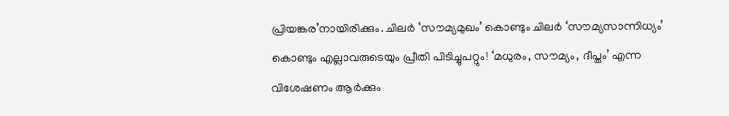പ്രിയങ്കര’നായിരിക്കും. ചിലര്‍ ‘സൗമ്യമുഖം’ കൊണ്ടും ചിലര്‍ ‘സൗമ്യസാന്നിധ്യം’ കൊണ്ടും എല്ലാവരുടെയും പ്രീതി പിടിച്ചുപറ്റും! ‘മധുരം, സൗമ്യം, ദീപ്തം’ എന്ന വിശേഷണം ആര്‍ക്കും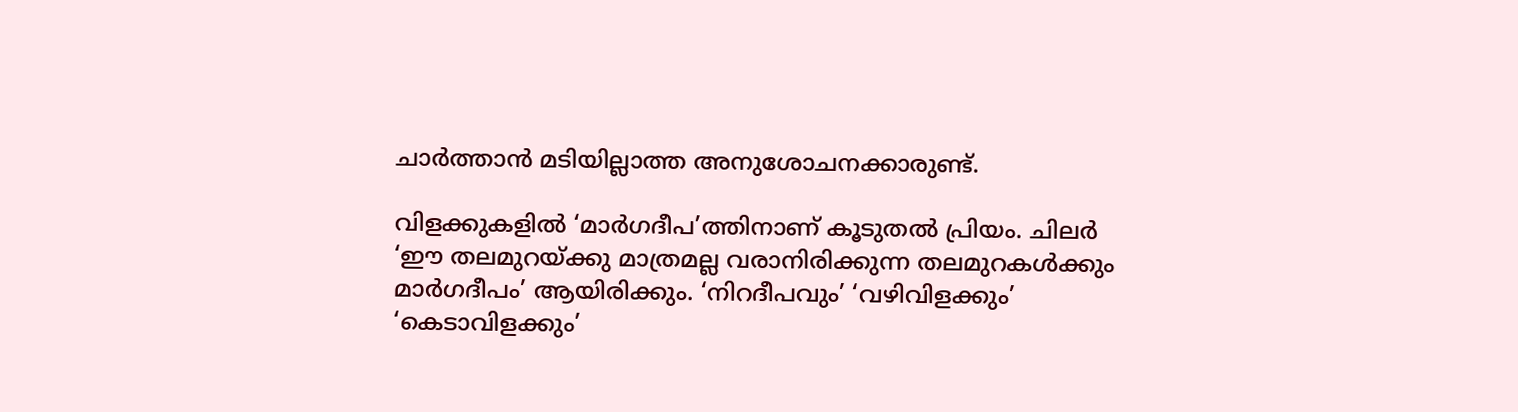ചാര്‍ത്താന്‍ മടിയില്ലാത്ത അനുശോചനക്കാരുണ്ട്.

വിളക്കുകളില്‍ ‘മാര്‍ഗദീപ’ത്തിനാണ് കൂടുതല്‍ പ്രിയം. ചിലര്‍ ‘ഈ തലമുറയ്‌ക്കു മാത്രമല്ല വരാനിരിക്കുന്ന തലമുറകള്‍ക്കും മാര്‍ഗദീപം’ ആയിരിക്കും. ‘നിറദീപവും’ ‘വഴിവിളക്കും’ ‘കെടാവിളക്കും’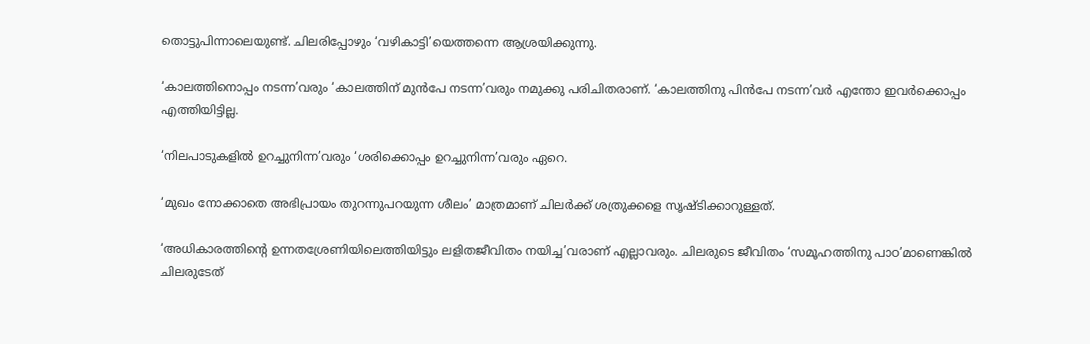തൊട്ടുപിന്നാലെയുണ്ട്. ചിലരിപ്പോഴും ‘വഴികാട്ടി’യെത്തന്നെ ആശ്രയിക്കുന്നു.

‘കാലത്തിനൊപ്പം നടന്ന’വരും ‘കാലത്തിന് മുന്‍പേ നടന്ന’വരും നമുക്കു പരിചിതരാണ്. ‘കാലത്തിനു പിന്‍പേ നടന്ന’വര്‍ എന്തോ ഇവര്‍ക്കൊപ്പം എത്തിയിട്ടില്ല.

‘നിലപാടുകളില്‍ ഉറച്ചുനിന്ന’വരും ‘ശരിക്കൊപ്പം ഉറച്ചുനിന്ന’വരും ഏറെ.

‘മുഖം നോക്കാതെ അഭിപ്രായം തുറന്നുപറയുന്ന ശീലം’ മാത്രമാണ് ചിലര്‍ക്ക് ശത്രുക്കളെ സൃഷ്ടിക്കാറുള്ളത്.

‘അധികാരത്തിന്റെ ഉന്നതശ്രേണിയിലെത്തിയിട്ടും ലളിതജീവിതം നയിച്ച’വരാണ് എല്ലാവരും. ചിലരുടെ ജീവിതം ‘സമൂഹത്തിനു പാഠ’മാണെങ്കില്‍ ചിലരുടേത്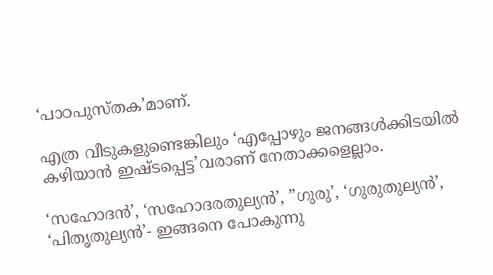‘പാഠപുസ്തക’മാണ്.

എത്ര വീടുകളുണ്ടെങ്കിലും ‘എപ്പോഴും ജനങ്ങള്‍ക്കിടയില്‍ കഴിയാന്‍ ഇഷ്ടപ്പെട്ട’വരാണ് നേതാക്കളെല്ലാം.

‘സഹോദന്‍’, ‘സഹോദരതുല്യന്‍’, ”ഗുരു’, ‘ഗുരുതുല്യന്‍’, ‘പിതൃതുല്യന്‍’- ഇങ്ങനെ പോകുന്നു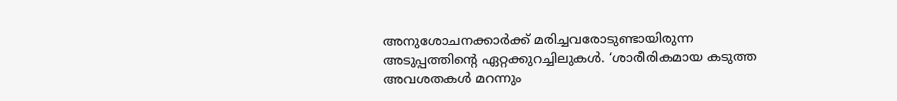അനുശോചനക്കാര്‍ക്ക് മരിച്ചവരോടുണ്ടായിരുന്ന അടുപ്പത്തിന്റെ ഏറ്റക്കുറച്ചിലുകള്‍. ‘ശാരീരികമായ കടുത്ത അവശതകള്‍ മറന്നും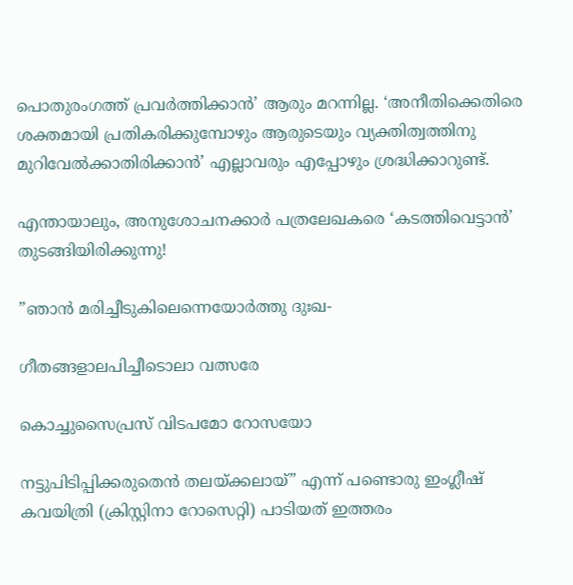പൊതുരംഗത്ത് പ്രവര്‍ത്തിക്കാന്‍’ ആരും മറന്നില്ല. ‘അനീതിക്കെതിരെ ശക്തമായി പ്രതികരിക്കുമ്പോഴും ആരുടെയും വ്യക്തിത്വത്തിനു മുറിവേല്‍ക്കാതിരിക്കാന്‍’ എല്ലാവരും എപ്പോഴും ശ്രദ്ധിക്കാറുണ്ട്.

എന്തായാലും, അനുശോചനക്കാര്‍ പത്രലേഖകരെ ‘കടത്തിവെട്ടാന്‍’ തുടങ്ങിയിരിക്കുന്നു!

”ഞാന്‍ മരിച്ചീടുകിലെന്നെയോര്‍ത്തു ദുഃഖ-

ഗീതങ്ങളാലപിച്ചീടൊലാ വത്സരേ

കൊച്ചുസൈപ്രസ് വിടപമോ റോസയോ

നട്ടുപിടിപ്പിക്കരുതെന്‍ തലയ്‌ക്കലായ്” എന്ന് പണ്ടൊരു ഇംഗ്ലീഷ് കവയിത്രി (ക്രിസ്റ്റിനാ റോസെറ്റി) പാടിയത് ഇത്തരം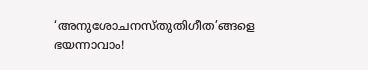‘അനുശോചനസ്തുതിഗീത’ങ്ങളെ ഭയന്നാവാം!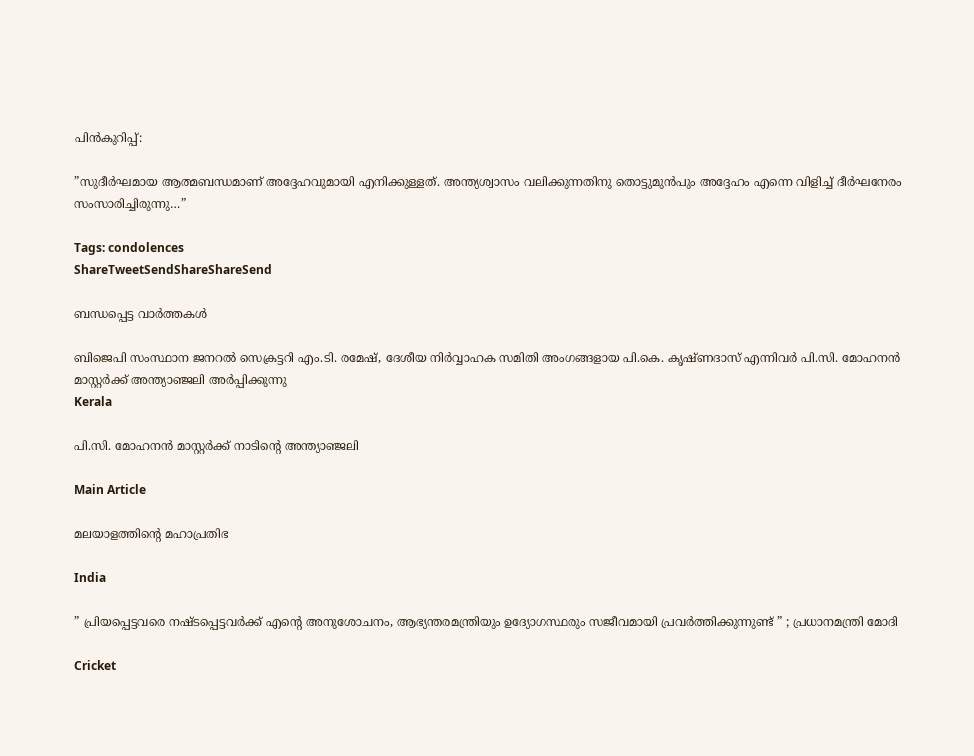പിന്‍കുറിപ്പ്:

”സുദീര്‍ഘമായ ആത്മബന്ധമാണ് അദ്ദേഹവുമായി എനിക്കുള്ളത്. അന്ത്യശ്വാസം വലിക്കുന്നതിനു തൊട്ടുമുന്‍പും അദ്ദേഹം എന്നെ വിളിച്ച് ദീര്‍ഘനേരം സംസാരിച്ചിരുന്നു…”

Tags: condolences
ShareTweetSendShareShareSend

ബന്ധപ്പെട്ട വാര്‍ത്തകള്‍

ബിജെപി സംസ്ഥാന ജനറല്‍ സെക്രട്ടറി എം.ടി. രമേഷ്, ദേശീയ നിര്‍വ്വാഹക സമിതി അംഗങ്ങളായ പി.കെ. കൃഷ്ണദാസ് എന്നിവര്‍ പി.സി. മോഹനന്‍ മാസ്റ്റര്‍ക്ക് അന്ത്യാഞ്ജലി അര്‍പ്പിക്കുന്നു
Kerala

പി.സി. മോഹനന്‍ മാസ്റ്റര്‍ക്ക് നാടിന്റെ അന്ത്യാഞ്ജലി

Main Article

മലയാളത്തിന്റെ മഹാപ്രതിഭ

India

” പ്രിയപ്പെട്ടവരെ നഷ്ടപ്പെട്ടവർക്ക് എന്റെ അനുശോചനം, ആഭ്യന്തരമന്ത്രിയും ഉദ്യോഗസ്ഥരും സജീവമായി പ്രവർത്തിക്കുന്നുണ്ട് ” ; പ്രധാനമന്ത്രി മോദി

Cricket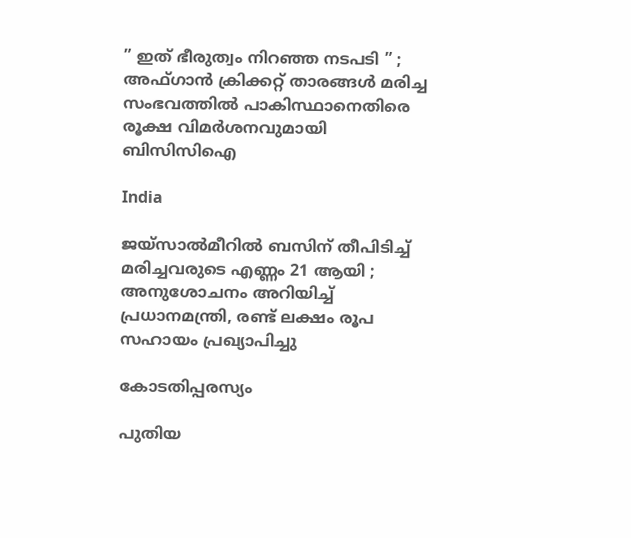” ഇത് ഭീരുത്വം നിറഞ്ഞ നടപടി ” ; അഫ്ഗാൻ ക്രിക്കറ്റ് താരങ്ങൾ മരിച്ച സംഭവത്തിൽ പാകിസ്ഥാനെതിരെ രൂക്ഷ വിമർശനവുമായി ബിസിസിഐ

India

ജയ്‌സാൽമീറിൽ ബസിന് തീപിടിച്ച് മരിച്ചവരുടെ എണ്ണം 21 ആയി ; അനുശോചനം അറിയിച്ച് പ്രധാനമന്ത്രി, രണ്ട് ലക്ഷം രൂപ സഹായം പ്രഖ്യാപിച്ചു

കോടതിപ്പരസ്യം

പുതിയ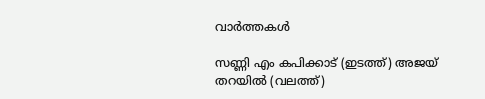വാര്‍ത്തകള്‍

സണ്ണി എം കപിക്കാട് (ഇടത്ത്) അജയ് തറയില്‍ (വലത്ത്)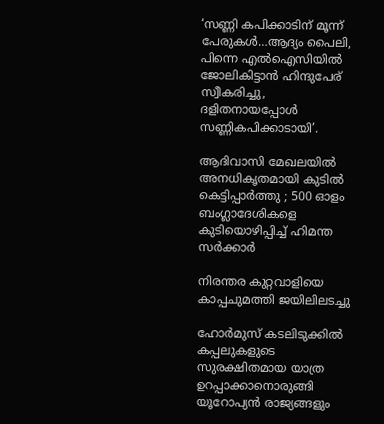‘സണ്ണി കപിക്കാടിന് മൂന്ന് പേരുകള്‍…ആദ്യം പൈലി, പിന്നെ എല്‍ഐസിയില്‍ ജോലികിട്ടാന്‍ ഹിന്ദുപേര് സ്വീകരിച്ചു, ദളിതനായപ്പോള്‍ സണ്ണികപിക്കാടായി’.

ആദിവാസി മേഖലയിൽ അനധികൃതമായി കുടിൽ കെട്ടിപ്പാർത്തു ; 500 ഓളം ബംഗ്ലാദേശികളെ കുടിയൊഴിപ്പിച്ച് ഹിമന്ത സർക്കാർ

നിരന്തര കുറ്റവാളിയെ കാപ്പചുമത്തി ജയിലിലടച്ചു

ഹോർമുസ് കടലിടുക്കിൽ കപ്പലുകളുടെ സുരക്ഷിതമായ യാത്ര ഉറപ്പാക്കാനൊരുങ്ങി യൂറോപ്യൻ രാജ്യങ്ങളും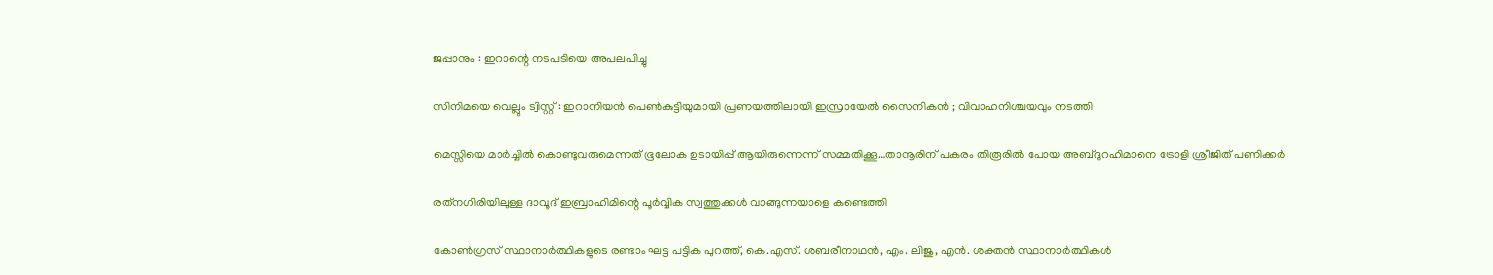ജപ്പാനും : ഇറാന്റെ നടപടിയെ അപലപിച്ചു

സിനിമയെ വെല്ലും ട്വിസ്റ്റ് : ഇറാനിയൻ പെൺകുട്ടിയുമായി പ്രണയത്തിലായി ഇസ്രായേൽ സൈനികൻ ; വിവാഹനിശ്ചയവും നടത്തി

മെസ്സിയെ മാര്‍ച്ചില്‍ കൊണ്ടുവരുമെന്നത് ഭൂലോക ഉടായിപ്പ് ആയിരുന്നെന്ന് സമ്മതിക്കൂ…താനൂരിന് പകരം തിരൂരില്‍ പോയ അബ്ദുറഹിമാനെ ട്രോളി ശ്രീജിത് പണിക്കര്‍

രത്‌നഗിരിയിലുള്ള ദാവൂദ് ഇബ്രാഹിമിന്റെ പൂർവ്വിക സ്വത്തുക്കൾ വാങ്ങുന്നയാളെ കണ്ടെത്തി

കോണ്‍ഗ്രസ് സ്ഥാനാര്‍ത്ഥികളുടെ രണ്ടാം ഘട്ട പട്ടിക പുറത്ത്, കെ.എസ്. ശബരീനാഥന്‍, എം. ലിജു, എന്‍. ശക്തന്‍ സ്ഥാനാര്‍ത്ഥികള്‍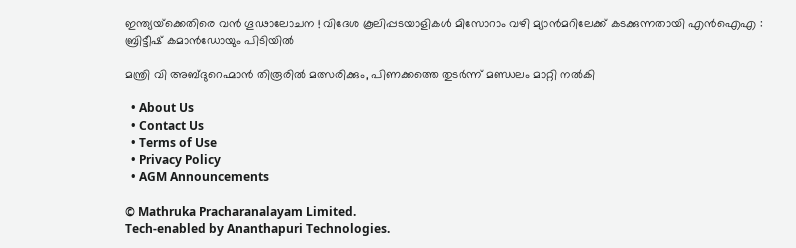ഇന്ത്യയ്‌ക്കെതിരെ വൻ ഗൂഢാലോചന ! വിദേശ കൂലിപ്പടയാളികൾ മിസോറാം വഴി മ്യാൻമറിലേക്ക് കടക്കുന്നതായി എൻഐഎ : ബ്രിട്ടീഷ് കമാൻഡോയും പിടിയിൽ

മന്ത്രി വി അബ്ദുറെഹ്മാന്‍ തിരൂരില്‍ മത്സരിക്കും, പിണക്കത്തെ തുടര്‍ന്ന് മണ്ഡലം മാറ്റി നല്‍കി

  • About Us
  • Contact Us
  • Terms of Use
  • Privacy Policy
  • AGM Announcements

© Mathruka Pracharanalayam Limited.
Tech-enabled by Ananthapuri Technologies.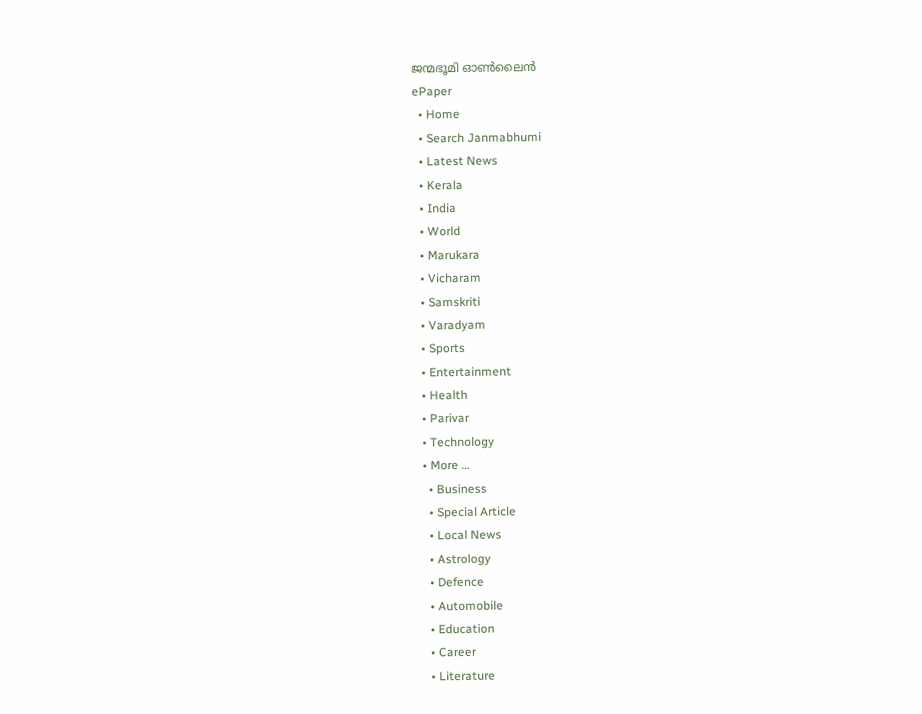ജന്മഭൂമി ഓണ്‍ലൈന്‍
ePaper
  • Home
  • Search Janmabhumi
  • Latest News
  • Kerala
  • India
  • World
  • Marukara
  • Vicharam
  • Samskriti
  • Varadyam
  • Sports
  • Entertainment
  • Health
  • Parivar
  • Technology
  • More …
    • Business
    • Special Article
    • Local News
    • Astrology
    • Defence
    • Automobile
    • Education
    • Career
    • Literature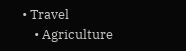• Travel
    • Agriculture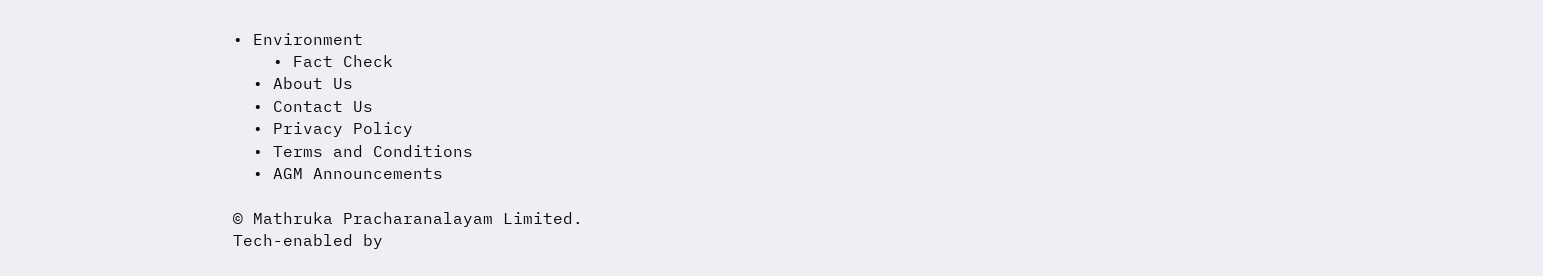• Environment
    • Fact Check
  • About Us
  • Contact Us
  • Privacy Policy
  • Terms and Conditions
  • AGM Announcements

© Mathruka Pracharanalayam Limited.
Tech-enabled by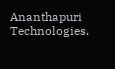Ananthapuri Technologies.